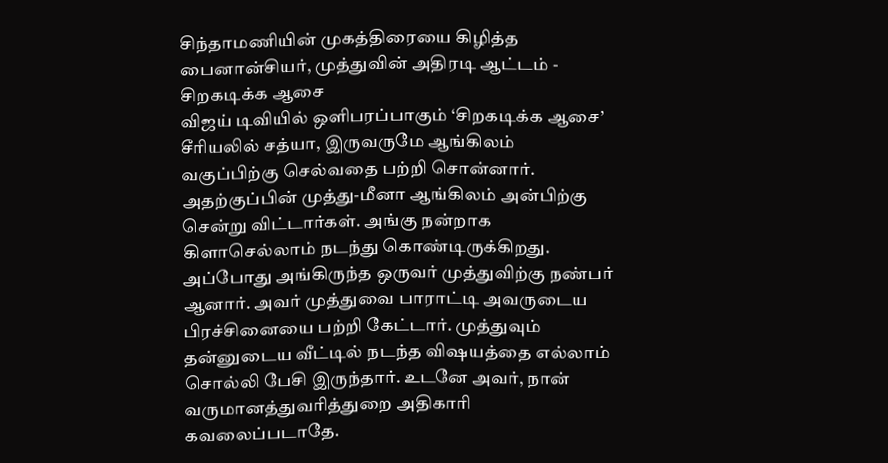சிந்தாமணியின் முகத்திரையை கிழித்த பைனான்சியர், முத்துவின் அதிரடி ஆட்டம் - சிறகடிக்க ஆசை
விஜய் டிவியில் ஒளிபரப்பாகும் ‘சிறகடிக்க ஆசை’ சீரியலில் சத்யா, இருவருமே ஆங்கிலம் வகுப்பிற்கு செல்வதை பற்றி சொன்னார். அதற்குப்பின் முத்து-மீனா ஆங்கிலம் அன்பிற்கு சென்று விட்டார்கள். அங்கு நன்றாக கிளாசெல்லாம் நடந்து கொண்டிருக்கிறது. அப்போது அங்கிருந்த ஒருவர் முத்துவிற்கு நண்பர் ஆனார். அவர் முத்துவை பாராட்டி அவருடைய பிரச்சினையை பற்றி கேட்டார். முத்துவும் தன்னுடைய வீட்டில் நடந்த விஷயத்தை எல்லாம் சொல்லி பேசி இருந்தார். உடனே அவர், நான் வருமானத்துவரித்துறை அதிகாரி கவலைப்படாதே.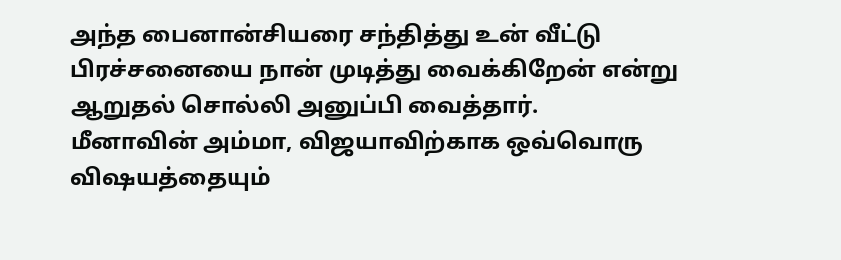அந்த பைனான்சியரை சந்தித்து உன் வீட்டு பிரச்சனையை நான் முடித்து வைக்கிறேன் என்று ஆறுதல் சொல்லி அனுப்பி வைத்தார்.
மீனாவின் அம்மா, விஜயாவிற்காக ஒவ்வொரு விஷயத்தையும்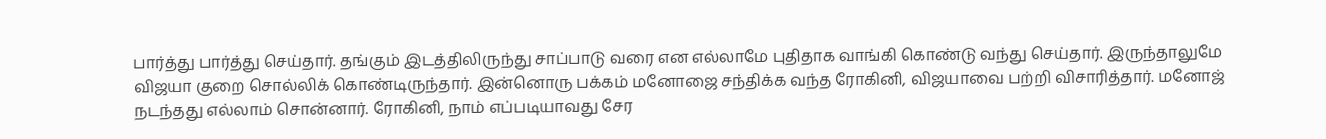பார்த்து பார்த்து செய்தார். தங்கும் இடத்திலிருந்து சாப்பாடு வரை என எல்லாமே புதிதாக வாங்கி கொண்டு வந்து செய்தார். இருந்தாலுமே விஜயா குறை சொல்லிக் கொண்டிருந்தார். இன்னொரு பக்கம் மனோஜை சந்திக்க வந்த ரோகினி, விஜயாவை பற்றி விசாரித்தார். மனோஜ் நடந்தது எல்லாம் சொன்னார். ரோகினி, நாம் எப்படியாவது சேர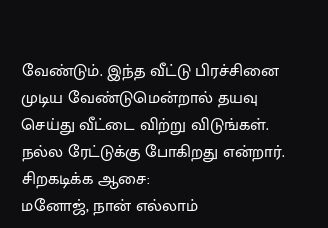வேண்டும். இந்த வீட்டு பிரச்சினை முடிய வேண்டுமென்றால் தயவு செய்து வீட்டை விற்று விடுங்கள். நல்ல ரேட்டுக்கு போகிறது என்றார்.
சிறகடிக்க ஆசை:
மனோஜ், நான் எல்லாம்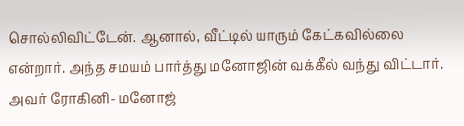சொல்லிவிட்டேன். ஆனால், வீட்டில் யாரும் கேட்கவில்லை என்றார். அந்த சமயம் பார்த்து மனோஜின் வக்கீல் வந்து விட்டார். அவர் ரோகினி- மனோஜ்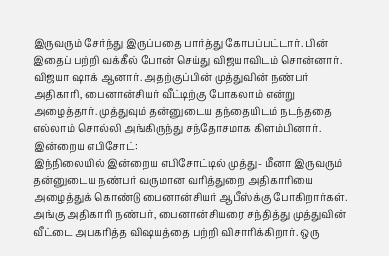இருவரும் சேர்ந்து இருப்பதை பார்த்து கோபப்பட்டார். பின் இதைப் பற்றி வக்கீல் போன் செய்து விஜயாவிடம் சொன்னார். விஜயா ஷாக் ஆனார். அதற்குப்பின் முத்துவின் நண்பர் அதிகாரி, பைனான்சியர் வீட்டிற்கு போகலாம் என்று அழைத்தார். முத்துவும் தன்னுடைய தந்தையிடம் நடந்ததை எல்லாம் சொல்லி அங்கிருந்து சந்தோசமாக கிளம்பினார்.
இன்றைய எபிசோட்:
இந்நிலையில் இன்றைய எபிசோட்டில் முத்து- மீனா இருவரும் தன்னுடைய நண்பர் வருமான வரித்துறை அதிகாரியை அழைத்துக் கொண்டு பைனான்சியர் ஆபீஸ்க்கு போகிறார்கள். அங்கு அதிகாரி நண்பர், பைனான்சியரை சந்தித்து முத்துவின் வீட்டை அபகரித்த விஷயத்தை பற்றி விசாரிக்கிறார். ஒரு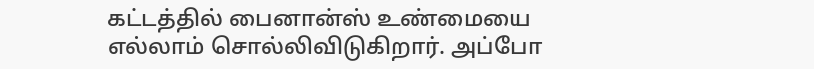கட்டத்தில் பைனான்ஸ் உண்மையை எல்லாம் சொல்லிவிடுகிறார். அப்போ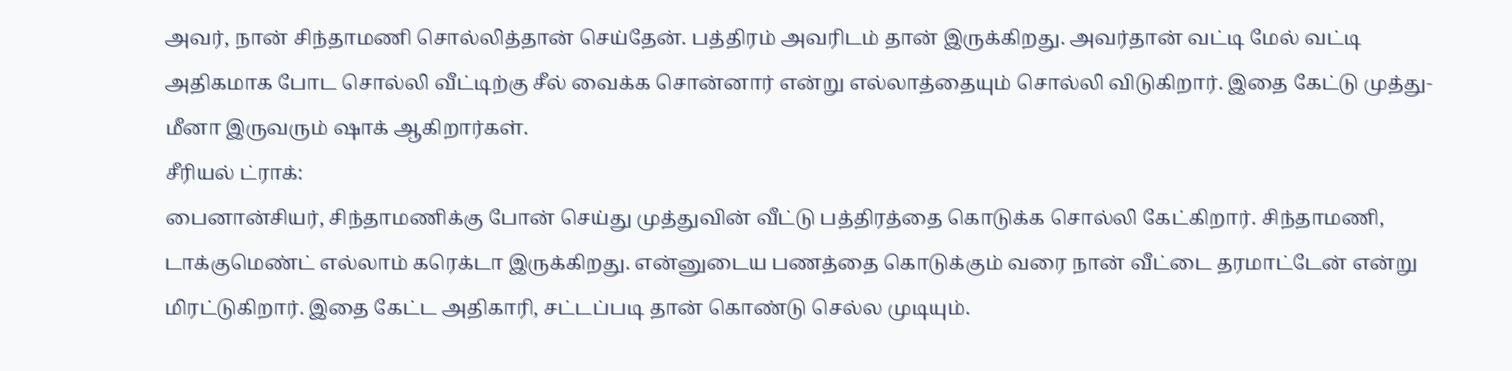அவர், நான் சிந்தாமணி சொல்லித்தான் செய்தேன். பத்திரம் அவரிடம் தான் இருக்கிறது. அவர்தான் வட்டி மேல் வட்டி அதிகமாக போட சொல்லி வீட்டிற்கு சீல் வைக்க சொன்னார் என்று எல்லாத்தையும் சொல்லி விடுகிறார். இதை கேட்டு முத்து-மீனா இருவரும் ஷாக் ஆகிறார்கள்.
சீரியல் ட்ராக்:
பைனான்சியர், சிந்தாமணிக்கு போன் செய்து முத்துவின் வீட்டு பத்திரத்தை கொடுக்க சொல்லி கேட்கிறார். சிந்தாமணி, டாக்குமெண்ட் எல்லாம் கரெக்டா இருக்கிறது. என்னுடைய பணத்தை கொடுக்கும் வரை நான் வீட்டை தரமாட்டேன் என்று மிரட்டுகிறார். இதை கேட்ட அதிகாரி, சட்டப்படி தான் கொண்டு செல்ல முடியும்.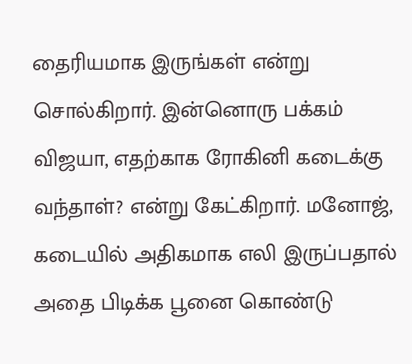தைரியமாக இருங்கள் என்று சொல்கிறார். இன்னொரு பக்கம் விஜயா, எதற்காக ரோகினி கடைக்கு வந்தாள்? என்று கேட்கிறார். மனோஜ், கடையில் அதிகமாக எலி இருப்பதால் அதை பிடிக்க பூனை கொண்டு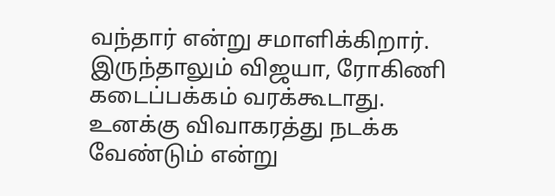வந்தார் என்று சமாளிக்கிறார். இருந்தாலும் விஜயா, ரோகிணி கடைப்பக்கம் வரக்கூடாது. உனக்கு விவாகரத்து நடக்க வேண்டும் என்று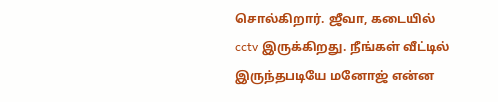சொல்கிறார். ஜீவா, கடையில் cctv இருக்கிறது. நீங்கள் வீட்டில் இருந்தபடியே மனோஜ் என்ன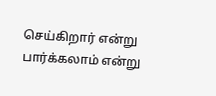செய்கிறார் என்று பார்க்கலாம் என்று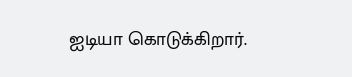ஐடியா கொடுக்கிறார்.